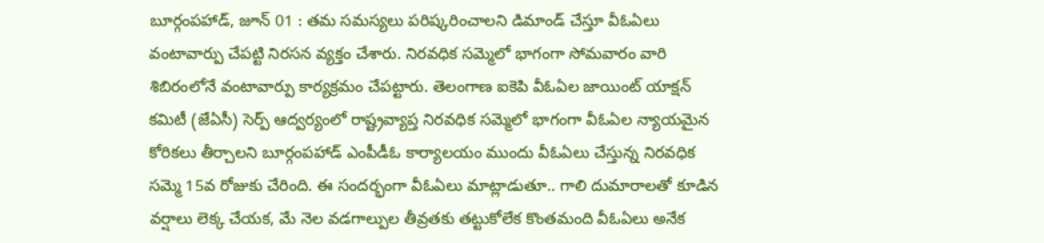బూర్గంపహాడ్, జూన్ 01 : తమ సమస్యలు పరిష్కరించాలని డిమాండ్ చేస్తూ వీఓఏలు వంటావార్పు చేపట్టి నిరసన వ్యక్తం చేశారు. నిరవధిక సమ్మెలో భాగంగా సోమవారం వారి శిబిరంలోనే వంటావార్పు కార్యక్రమం చేపట్టారు. తెలంగాణ ఐకెపి వీఓఏల జాయింట్ యాక్షన్ కమిటీ (జేఏసీ) సెర్ప్ ఆద్వర్యంలో రాష్ట్రవ్యాప్త నిరవధిక సమ్మెలో భాగంగా వీఓఏల న్యాయమైన కోరికలు తీర్చాలని బూర్గంపహాడ్ ఎంపీడీఓ కార్యాలయం ముందు వీఓఏలు చేస్తున్న నిరవధిక సమ్మె 15వ రోజుకు చేరింది. ఈ సందర్భంగా వీఓఏలు మాట్లాడుతూ.. గాలి దుమారాలతో కూడిన వర్షాలు లెక్క చేయక, మే నెల వడగాల్పుల తీవ్రతకు తట్టుకోలేక కొంతమంది వీఓఏలు అనేక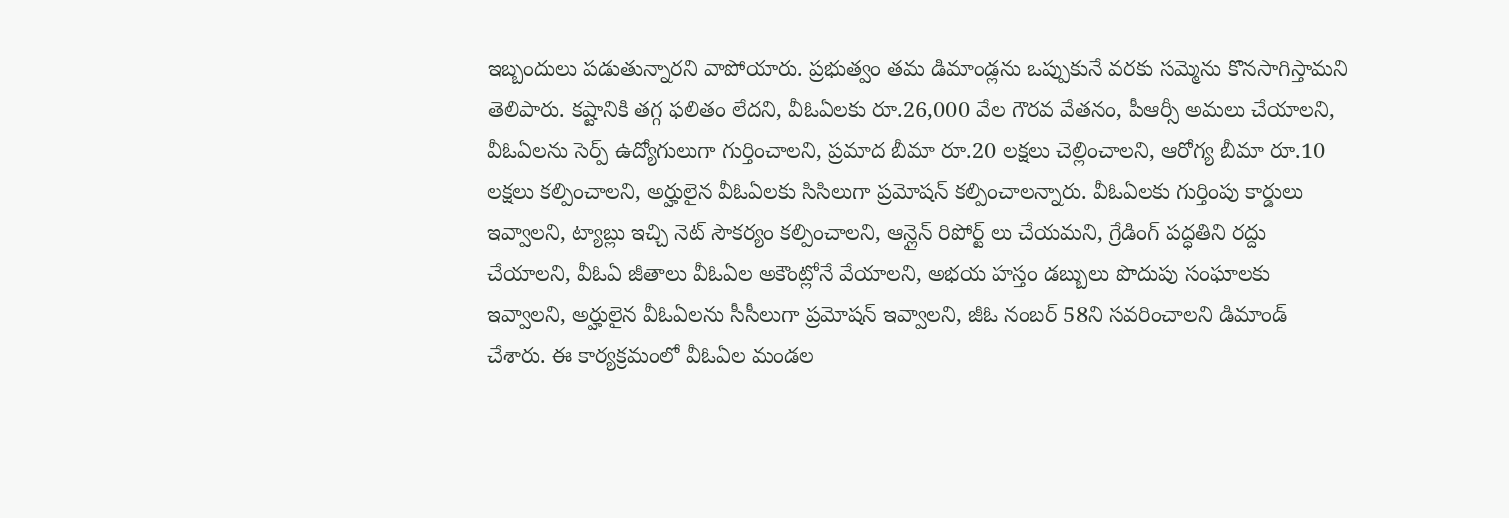ఇబ్బందులు పడుతున్నారని వాపోయారు. ప్రభుత్వం తమ డిమాండ్లను ఒప్పుకునే వరకు సమ్మెను కొనసాగిస్తామని తెలిపారు. కష్టానికి తగ్గ ఫలితం లేదని, వీఓఏలకు రూ.26,000 వేల గౌరవ వేతనం, పీఆర్సీ అమలు చేయాలని, వీఓఏలను సెర్ప్ ఉద్యోగులుగా గుర్తించాలని, ప్రమాద బీమా రూ.20 లక్షలు చెల్లించాలని, ఆరోగ్య బీమా రూ.10 లక్షలు కల్పించాలని, అర్హులైన వీఓఏలకు సిసిలుగా ప్రమోషన్ కల్పించాలన్నారు. వీఓఏలకు గుర్తింపు కార్డులు ఇవ్వాలని, ట్యాబ్లు ఇచ్చి నెట్ సౌకర్యం కల్పించాలని, ఆన్లైన్ రిపోర్ట్ లు చేయమని, గ్రేడింగ్ పద్ధతిని రద్దు చేయాలని, వీఓఏ జీతాలు వీఓఏల అకౌంట్లోనే వేయాలని, అభయ హస్తం డబ్బులు పొదుపు సంఘాలకు ఇవ్వాలని, అర్హులైన వీఓఏలను సీసీలుగా ప్రమోషన్ ఇవ్వాలని, జీఓ నంబర్ 58ని సవరించాలని డిమాండ్ చేశారు. ఈ కార్యక్రమంలో వీఓఏల మండల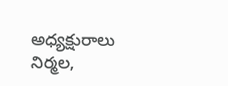అధ్యక్షురాలు నిర్మల,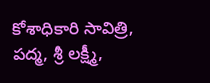కోశాధికారి సావిత్రి, పద్మ, శ్రీ లక్ష్మీ,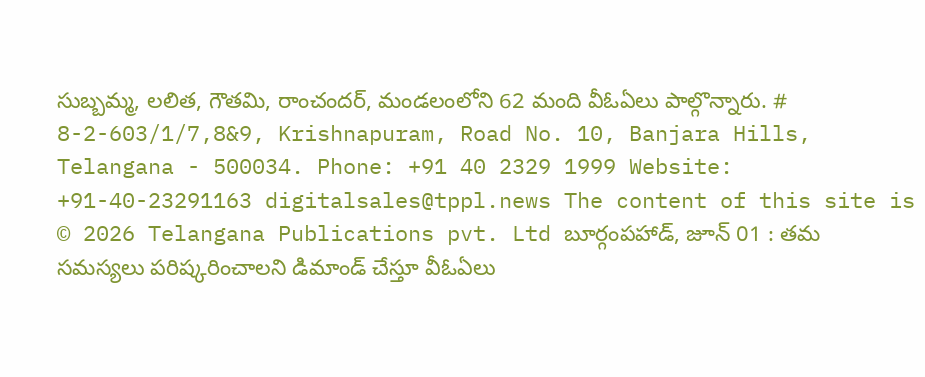సుబ్బమ్మ, లలిత, గౌతమి, రాంచందర్, మండలంలోని 62 మంది వీఓఏలు పాల్గొన్నారు. # 8-2-603/1/7,8&9, Krishnapuram, Road No. 10, Banjara Hills, Telangana - 500034. Phone: +91 40 2329 1999 Website: +91-40-23291163 digitalsales@tppl.news The content of this site is © 2026 Telangana Publications pvt. Ltd బూర్గంపహాడ్, జూన్ 01 : తమ సమస్యలు పరిష్కరించాలని డిమాండ్ చేస్తూ వీఓఏలు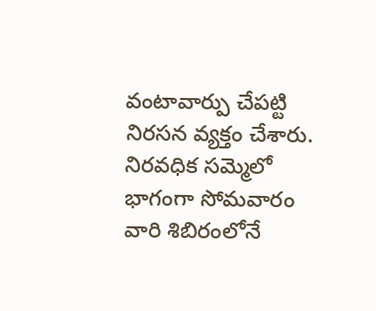వంటావార్పు చేపట్టి నిరసన వ్యక్తం చేశారు. నిరవధిక సమ్మెలో భాగంగా సోమవారం వారి శిబిరంలోనే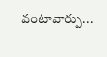వంటావార్పు...